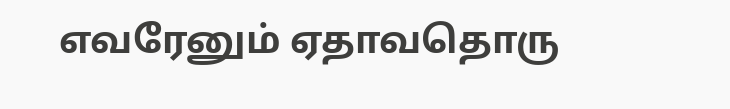எவரேனும் ஏதாவதொரு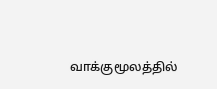வாக்குமூலத்தில்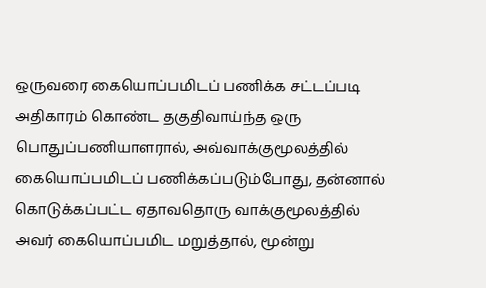ஒருவரை கையொப்பமிடப் பணிக்க சட்டப்படி அதிகாரம் கொண்ட தகுதிவாய்ந்த ஒரு பொதுப்பணியாளரால், அவ்வாக்குமூலத்தில் கையொப்பமிடப் பணிக்கப்படும்போது, தன்னால் கொடுக்கப்பட்ட ஏதாவதொரு வாக்குமூலத்தில் அவர் கையொப்பமிட மறுத்தால், மூன்று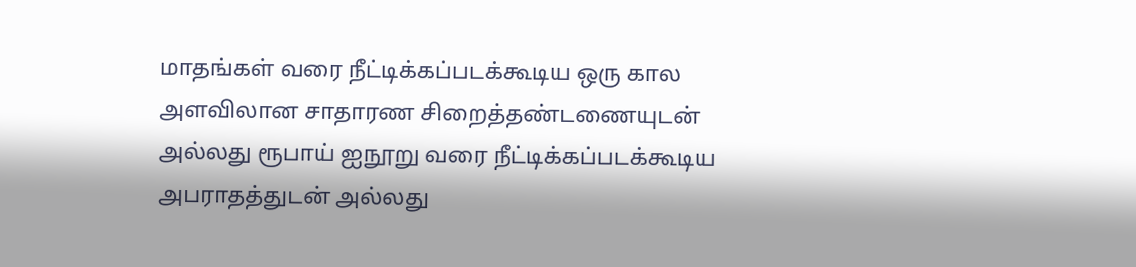மாதங்கள் வரை நீட்டிக்கப்படக்கூடிய ஒரு கால அளவிலான சாதாரண சிறைத்தண்டணையுடன் அல்லது ரூபாய் ஐநூறு வரை நீட்டிக்கப்படக்கூடிய அபராதத்துடன் அல்லது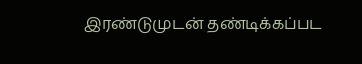இரண்டுமுடன் தண்டிக்கப்பட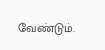வேண்டும்.